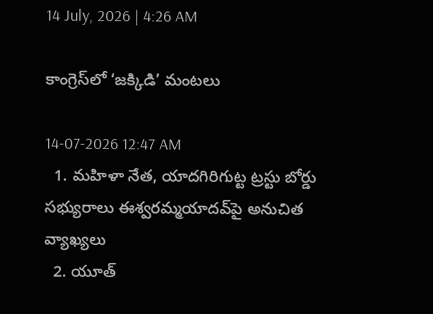14 July, 2026 | 4:26 AM

కాంగ్రెస్‌లో ‘జక్కిడి’ మంటలు

14-07-2026 12:47 AM
  1. మహిళా నేత, యాదగిరిగుట్ట ట్రస్టు బోర్డు సభ్యురాలు ఈశ్వరమ్మయాదవ్‌పై అనుచిత వ్యాఖ్యలు
  2. యూత్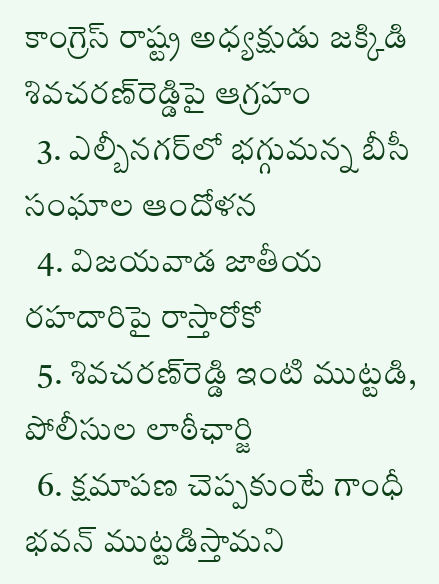కాంగ్రెస్ రాష్ట్ర అధ్యక్షుడు జక్కిడి శివచరణ్‌రెడ్డిపై ఆగ్రహం
  3. ఎల్బీనగర్‌లో భగ్గుమన్న బీసీ సంఘాల ఆందోళన
  4. విజయవాడ జాతీయ రహదారిపై రాస్తారోకో
  5. శివచరణ్‌రెడ్డి ఇంటి ముట్టడి, పోలీసుల లాఠీఛార్జి
  6. క్షమాపణ చెప్పకుంటే గాంధీ భవన్ ముట్టడిస్తామని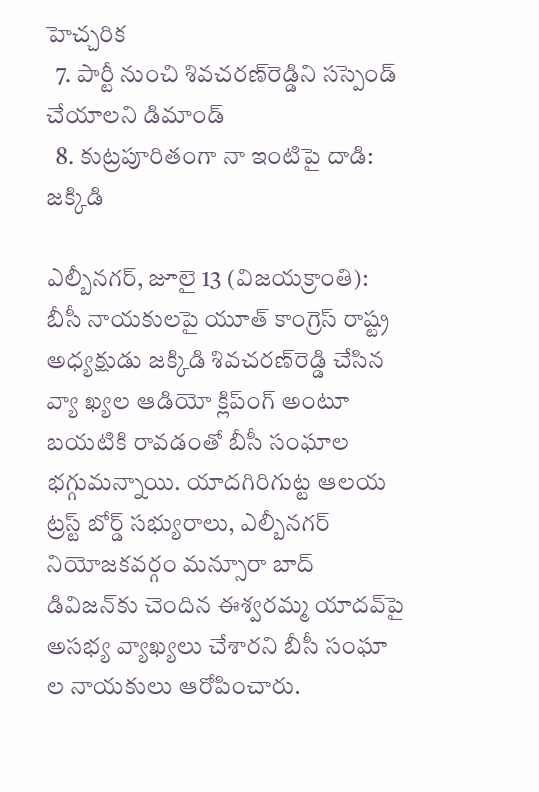హెచ్చరిక
  7. పార్టీ నుంచి శివచరణ్‌రెడ్డిని సస్పెండ్ చేయాలని డిమాండ్
  8. కుట్రపూరితంగా నా ఇంటిపై దాడి: జక్కిడి

ఎల్బీనగర్, జూలై 13 (విజయక్రాంతి): బీసీ నాయకులపై యూత్ కాంగ్రెస్ రాష్ట్ర అధ్యక్షుడు జక్కిడి శివచరణ్‌రెడ్డి చేసిన వ్యా ఖ్యల ఆడియో క్లిప్‌ంగ్ అంటూ బయటికి రావడంతో బీసీ సంఘాల భగ్గుమన్నాయి. యాదగిరిగుట్ట ఆలయ ట్రస్ట్ బోర్డ్ సభ్యురాలు, ఎల్బీనగర్ నియోజకవర్గం మన్సూరా బాద్ డివిజన్‌కు చెందిన ఈశ్వరమ్మ యాదవ్‌పై అసభ్య వ్యాఖ్యలు చేశారని బీసీ సంఘా ల నాయకులు ఆరోపించారు.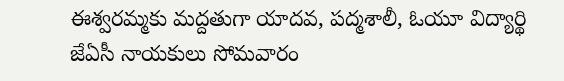ఈశ్వరమ్మకు మద్దతుగా యాదవ, పద్మశాలీ, ఓయూ విద్యార్థి జేఏసీ నాయకులు సోమవారం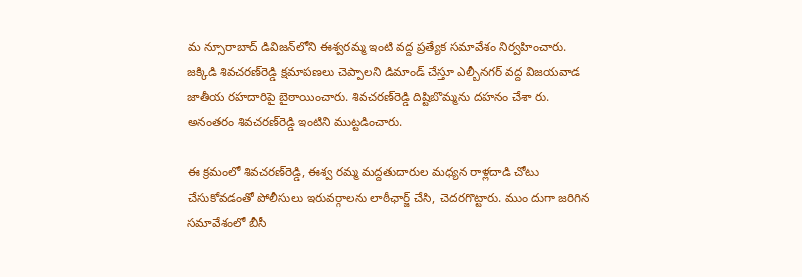మ న్సూరాబాద్ డివిజన్‌లోని ఈశ్వరమ్మ ఇంటి వద్ద ప్రత్యేక సమావేశం నిర్వహించారు.  జక్కిడి శివచరణ్‌రెడ్డి క్షమాపణలు చెప్పాలని డిమాండ్ చేస్తూ ఎల్బీనగర్ వద్ద విజయవాడ జాతీయ రహదారిపై బైఠాయించారు. శివచరణ్‌రెడ్డి దిష్టిబొమ్మను దహనం చేశా రు. అనంతరం శివచరణ్‌రెడ్డి ఇంటిని ముట్టడించారు.

ఈ క్రమంలో శివచరణ్‌రెడ్డి, ఈశ్వ రమ్మ మద్దతుదారుల మధ్యన రాళ్లదాడి చోటు చేసుకోవడంతో పోలీసులు ఇరువర్గాలను లాఠీఛార్జ్ చేసి, చెదరగొట్టారు. ముం దుగా జరిగిన సమావేశంలో బీసీ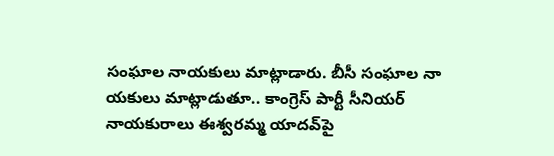సంఘాల నాయకులు మాట్లాడారు. బీసీ సంఘాల నా యకులు మాట్లాడుతూ.. కాంగ్రెస్ పార్టీ సీనియర్ నాయకురాలు ఈశ్వరమ్మ యాదవ్‌పై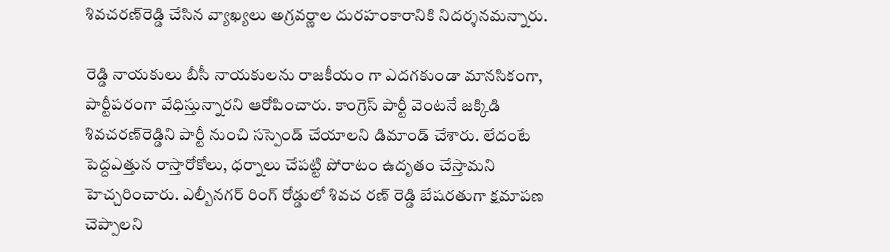శివచరణ్‌రెడ్డి చేసిన వ్యాఖ్యలు అగ్రవర్ణాల దురహంకారానికి నిదర్శనమన్నారు.

రెడ్డి నాయకులు బీసీ నాయకులను రాజకీయం గా ఎదగకుండా మానసికంగా, పార్టీపరంగా వేధిస్తున్నారని ఆరోపించారు. కాంగ్రెస్ పార్టీ వెంటనే జక్కిడి శివచరణ్‌రెడ్డిని పార్టీ నుంచి సస్పెండ్ చేయాలని డిమాండ్ చేశారు. లేదంటే పెద్దఎత్తున రాస్తారోకోలు, ధర్నాలు చేపట్టి పోరాటం ఉదృతం చేస్తామని హెచ్చరించారు. ఎల్బీనగర్ రింగ్ రోడ్డులో శివచ రణ్ రెడ్డి బేషరతుగా క్షమాపణ చెప్పాలని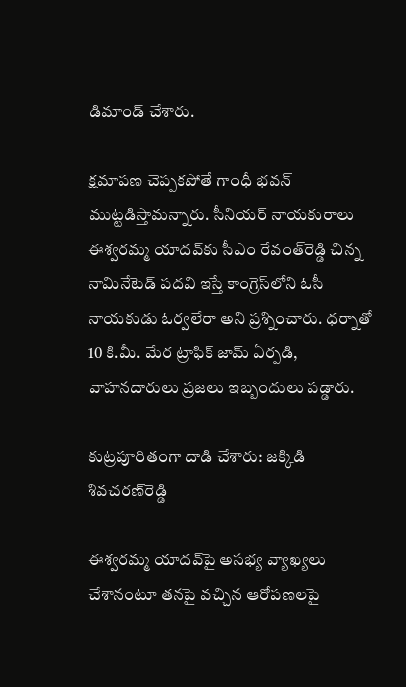డిమాండ్ చేశారు.

క్షమాపణ చెప్పకపోతే గాంధీ భవన్ ముట్టడిస్తామన్నారు. సీనియర్ నాయకురాలు ఈశ్వరమ్మ యాదవ్‌కు సీఎం రేవంత్‌రెడ్డి చిన్న నామినేటెడ్ పదవి ఇస్తే కాంగ్రెస్‌లోని ఓసీ నాయకుడు ఓర్వలేరా అని ప్రశ్నించారు. ధర్నాతో 10 కి.మీ. మేర ట్రాఫిక్ జామ్ ఏర్పడి, వాహనదారులు ప్రజలు ఇబ్బందులు పడ్డారు.

కుట్రపూరితంగా దాడి చేశారు: జక్కిడి శివచరణ్‌రెడ్డి

ఈశ్వరమ్మ యాదవ్‌పై అసభ్య వ్యాఖ్యలు చేశానంటూ తనపై వచ్చిన ఆరోపణలపై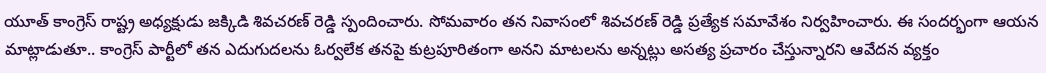యూత్ కాంగ్రెస్ రాష్ట్ర అధ్యక్షుడు జక్కిడి శివచరణ్ రెడ్డి స్పందించారు. సోమవారం తన నివాసంలో శివచరణ్ రెడ్డి ప్రత్యేక సమావేశం నిర్వహించారు. ఈ సందర్భంగా ఆయన మాట్లాడుతూ.. కాంగ్రెస్ పార్టీలో తన ఎదుగుదలను ఓర్వలేక తనపై కుట్రపూరితంగా అనని మాటలను అన్నట్లు అసత్య ప్రచారం చేస్తున్నారని ఆవేదన వ్యక్తం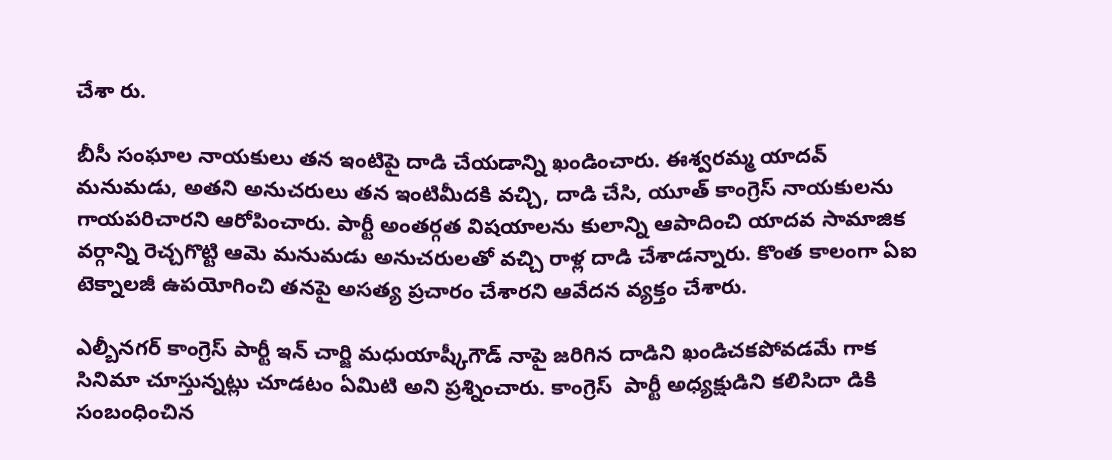చేశా రు.

బీసీ సంఘాల నాయకులు తన ఇంటిపై దాడి చేయడాన్ని ఖండించారు. ఈశ్వరమ్మ యాదవ్ మనుమడు, అతని అనుచరులు తన ఇంటిమీదకి వచ్చి, దాడి చేసి, యూత్ కాంగ్రెస్ నాయకులను గాయపరిచారని ఆరోపించారు. పార్టీ అంతర్గత విషయాలను కులాన్ని ఆపాదించి యాదవ సామాజిక వర్గాన్ని రెచ్చగొట్టి ఆమె మనుమడు అనుచరులతో వచ్చి రాళ్ల దాడి చేశాడన్నారు. కొంత కాలంగా ఏఐ టెక్నాలజీ ఉపయోగించి తనపై అసత్య ప్రచారం చేశారని ఆవేదన వ్యక్తం చేశారు.

ఎల్బీనగర్ కాంగ్రెస్ పార్టీ ఇన్ చార్జి మధుయాష్కీగౌడ్ నాపై జరిగిన దాడిని ఖండిచకపోవడమే గాక సినిమా చూస్తున్నట్లు చూడటం ఏమిటి అని ప్రశ్నించారు. కాంగ్రెస్  పార్టీ అధ్యక్షుడిని కలిసిదా డికి సంబంధించిన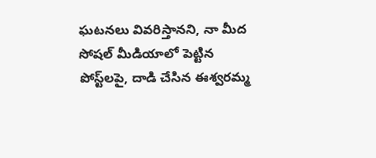ఘటనలు వివరిస్తానని, నా మీద సోషల్ మీడియాలో పెట్టిన పోస్ట్‌లపై, దాడి చేసిన ఈశ్వరమ్మ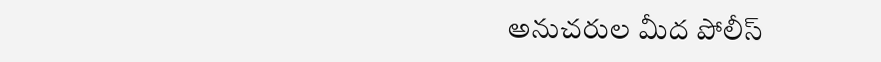అనుచరుల మీద పోలీస్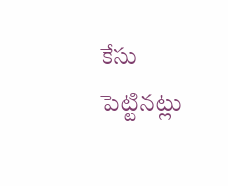కేసు పెట్టినట్లు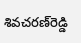శివచరణ్‌రెడ్డి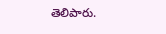తెలిపారు.